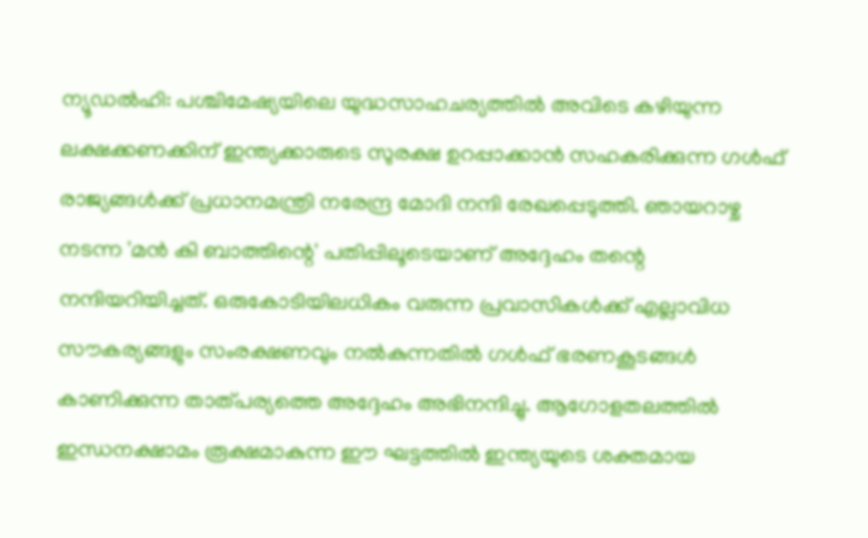ന്യൂഡൽഹി: പശ്ചിമേഷ്യയിലെ യുദ്ധസാഹചര്യത്തിൽ അവിടെ കഴിയുന്ന ലക്ഷക്കണക്കിന് ഇന്ത്യക്കാരുടെ സുരക്ഷ ഉറപ്പാക്കാൻ സഹകരിക്കുന്ന ഗൾഫ് രാജ്യങ്ങൾക്ക് പ്രധാനമന്ത്രി നരേന്ദ്ര മോദി നന്ദി രേഖപ്പെടുത്തി. ഞായറാഴ്ച നടന്ന 'മൻ കി ബാത്തിന്റെ' പതിപ്പിലൂടെയാണ് അദ്ദേഹം തന്റെ നന്ദിയറിയിച്ചത്. ഒരുകോടിയിലധികം വരുന്ന പ്രവാസികൾക്ക് എല്ലാവിധ സൗകര്യങ്ങളും സംരക്ഷണവും നൽകുന്നതിൽ ഗൾഫ് ഭരണകൂടങ്ങൾ കാണിക്കുന്ന താത്പര്യത്തെ അദ്ദേഹം അഭിനന്ദിച്ചു. ആഗോളതലത്തിൽ ഇന്ധനക്ഷാമം രൂക്ഷമാകുന്ന ഈ ഘട്ടത്തിൽ ഇന്ത്യയുടെ ശക്തമായ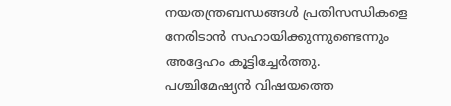നയതന്ത്രബന്ധങ്ങൾ പ്രതിസന്ധികളെ നേരിടാൻ സഹായിക്കുന്നുണ്ടെന്നും അദ്ദേഹം കൂട്ടിച്ചേർത്തു.
പശ്ചിമേഷ്യൻ വിഷയത്തെ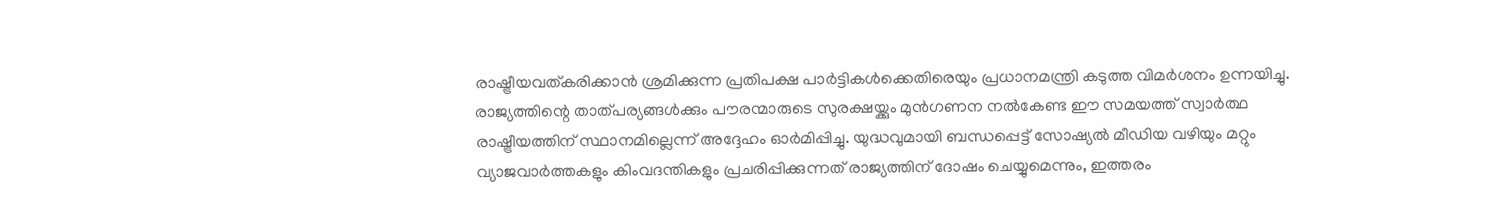രാഷ്ട്രീയവത്കരിക്കാൻ ശ്രമിക്കുന്ന പ്രതിപക്ഷ പാർട്ടികൾക്കെതിരെയും പ്രധാനമന്ത്രി കടുത്ത വിമർശനം ഉന്നയിച്ചു. രാജ്യത്തിന്റെ താത്പര്യങ്ങൾക്കും പൗരന്മാരുടെ സുരക്ഷയ്ക്കും മുൻഗണന നൽകേണ്ട ഈ സമയത്ത് സ്വാർത്ഥ രാഷ്ട്രീയത്തിന് സ്ഥാനമില്ലെന്ന് അദ്ദേഹം ഓർമിപ്പിച്ചു. യുദ്ധവുമായി ബന്ധപ്പെട്ട് സോഷ്യൽ മീഡിയ വഴിയും മറ്റും വ്യാജവാർത്തകളും കിംവദന്തികളും പ്രചരിപ്പിക്കുന്നത് രാജ്യത്തിന് ദോഷം ചെയ്യുമെന്നും, ഇത്തരം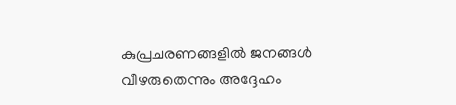കുപ്രചരണങ്ങളിൽ ജനങ്ങൾ വീഴരുതെന്നും അദ്ദേഹം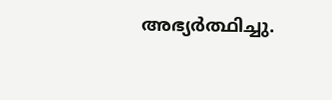അഭ്യർത്ഥിച്ചു.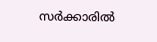സർക്കാരിൽ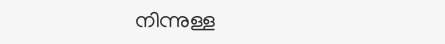നിന്നുള്ള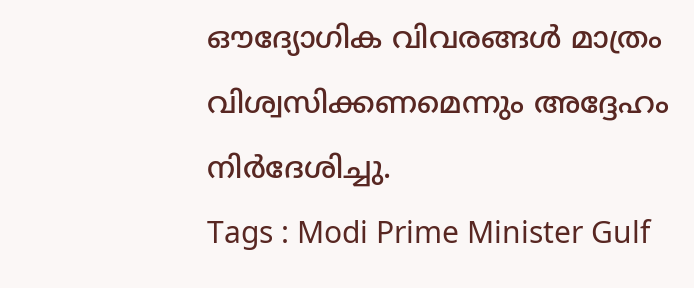ഔദ്യോഗിക വിവരങ്ങൾ മാത്രം വിശ്വസിക്കണമെന്നും അദ്ദേഹം നിർദേശിച്ചു.
Tags : Modi Prime Minister Gulf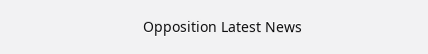Opposition Latest News